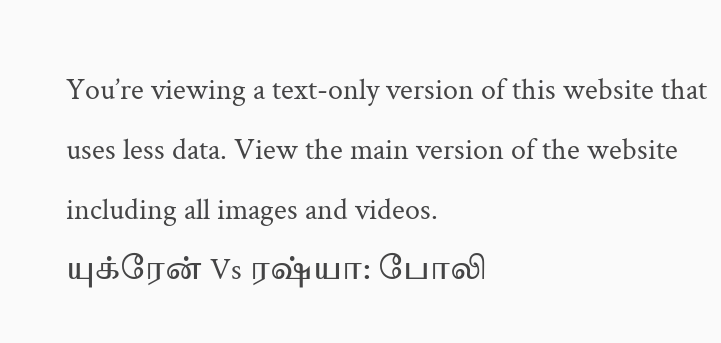You’re viewing a text-only version of this website that uses less data. View the main version of the website including all images and videos.
யுக்ரேன் Vs ரஷ்யா: போலி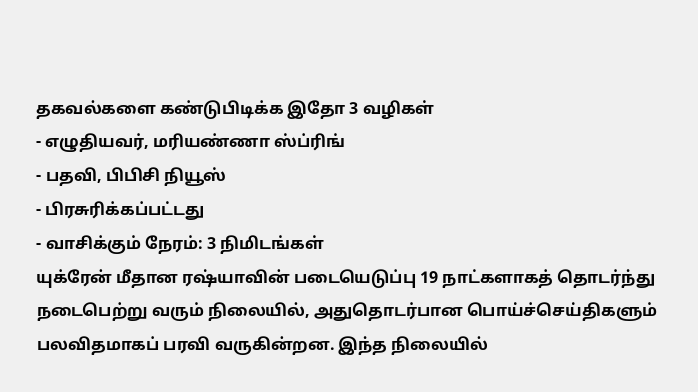தகவல்களை கண்டுபிடிக்க இதோ 3 வழிகள்
- எழுதியவர், மரியண்ணா ஸ்ப்ரிங்
- பதவி, பிபிசி நியூஸ்
- பிரசுரிக்கப்பட்டது
- வாசிக்கும் நேரம்: 3 நிமிடங்கள்
யுக்ரேன் மீதான ரஷ்யாவின் படையெடுப்பு 19 நாட்களாகத் தொடர்ந்து நடைபெற்று வரும் நிலையில், அதுதொடர்பான பொய்ச்செய்திகளும் பலவிதமாகப் பரவி வருகின்றன. இந்த நிலையில்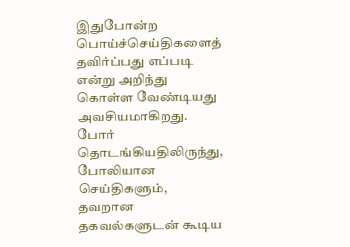இதுபோன்ற பொய்ச்செய்திகளைத் தவிர்ப்பது எப்படி என்று அறிந்து கொள்ள வேண்டியது அவசியமாகிறது.
போர் தொடங்கியதிலிருந்து, போலியான செய்திகளும், தவறான தகவல்களுடன் கூடிய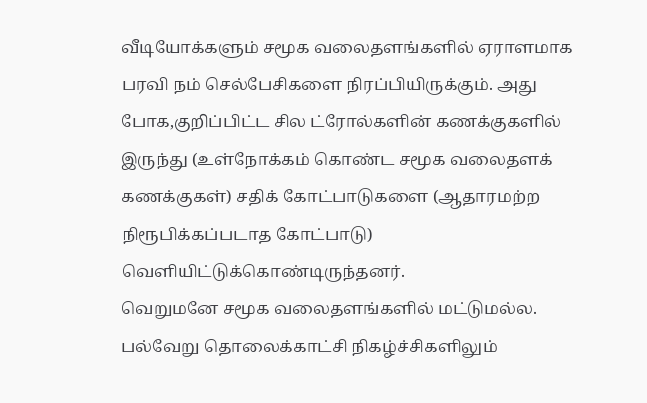வீடியோக்களும் சமூக வலைதளங்களில் ஏராளமாக பரவி நம் செல்பேசிகளை நிரப்பியிருக்கும். அது போக,குறிப்பிட்ட சில ட்ரோல்களின் கணக்குகளில் இருந்து (உள்நோக்கம் கொண்ட சமூக வலைதளக் கணக்குகள்) சதிக் கோட்பாடுகளை (ஆதாரமற்ற நிரூபிக்கப்படாத கோட்பாடு) வெளியிட்டுக்கொண்டிருந்தனர்.
வெறுமனே சமூக வலைதளங்களில் மட்டுமல்ல. பல்வேறு தொலைக்காட்சி நிகழ்ச்சிகளிலும்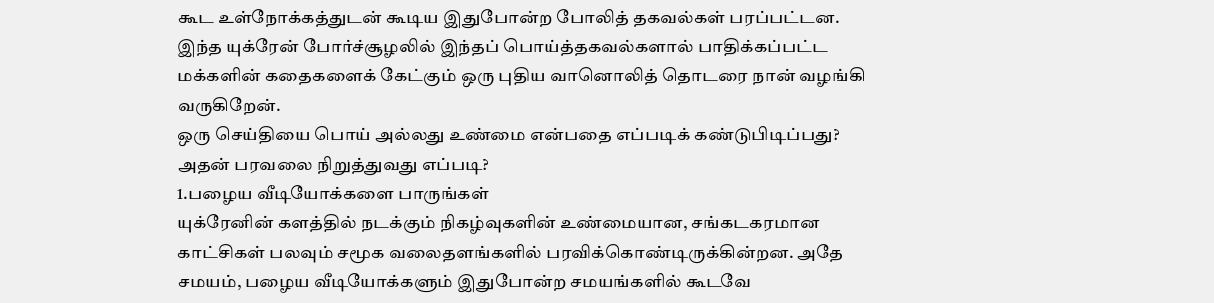கூட உள்நோக்கத்துடன் கூடிய இதுபோன்ற போலித் தகவல்கள் பரப்பட்டன. இந்த யுக்ரேன் போர்ச்சூழலில் இந்தப் பொய்த்தகவல்களால் பாதிக்கப்பட்ட மக்களின் கதைகளைக் கேட்கும் ஒரு புதிய வானொலித் தொடரை நான் வழங்கி வருகிறேன்.
ஒரு செய்தியை பொய் அல்லது உண்மை என்பதை எப்படிக் கண்டுபிடிப்பது? அதன் பரவலை நிறுத்துவது எப்படி?
1.பழைய வீடியோக்களை பாருங்கள்
யுக்ரேனின் களத்தில் நடக்கும் நிகழ்வுகளின் உண்மையான, சங்கடகரமான காட்சிகள் பலவும் சமூக வலைதளங்களில் பரவிக்கொண்டிருக்கின்றன. அதே சமயம், பழைய வீடியோக்களும் இதுபோன்ற சமயங்களில் கூடவே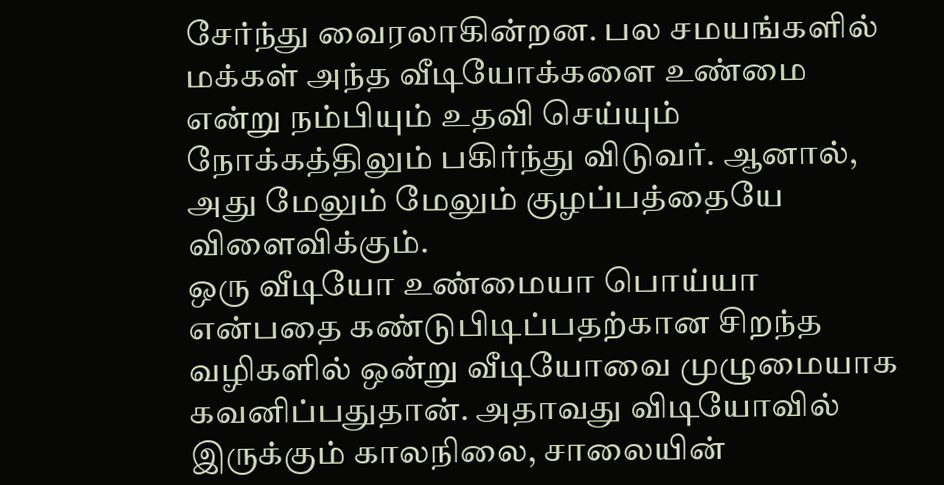சேர்ந்து வைரலாகின்றன. பல சமயங்களில் மக்கள் அந்த வீடியோக்களை உண்மை என்று நம்பியும் உதவி செய்யும் நோக்கத்திலும் பகிர்ந்து விடுவர். ஆனால், அது மேலும் மேலும் குழப்பத்தையே விளைவிக்கும்.
ஒரு வீடியோ உண்மையா பொய்யா என்பதை கண்டுபிடிப்பதற்கான சிறந்த வழிகளில் ஒன்று வீடியோவை முழுமையாக கவனிப்பதுதான். அதாவது விடியோவில் இருக்கும் காலநிலை, சாலையின்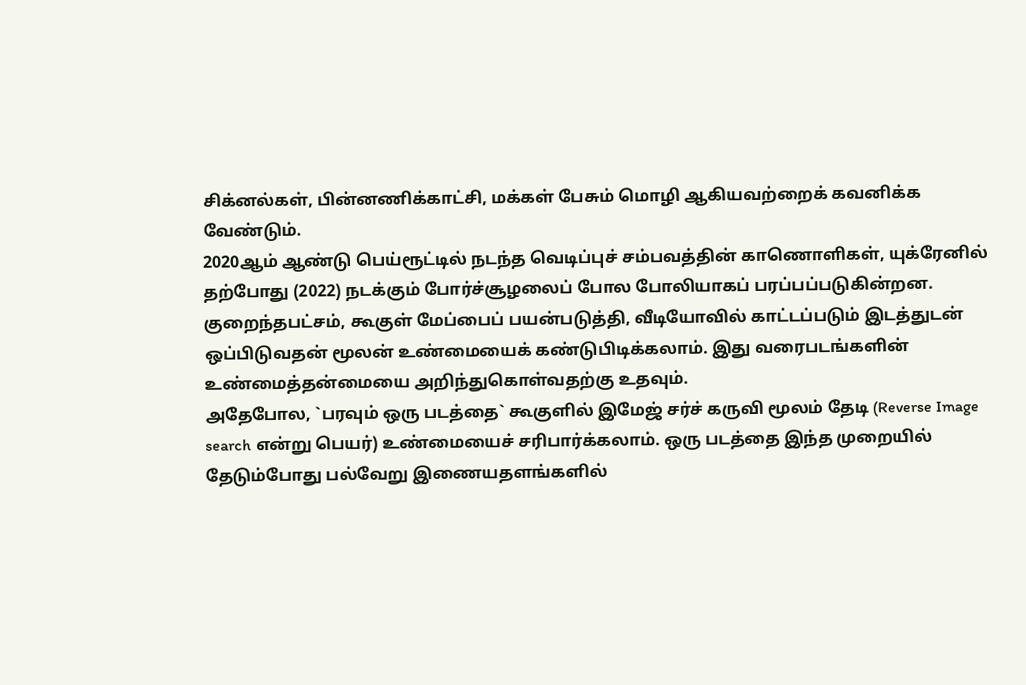சிக்னல்கள், பின்னணிக்காட்சி, மக்கள் பேசும் மொழி ஆகியவற்றைக் கவனிக்க வேண்டும்.
2020ஆம் ஆண்டு பெய்ரூட்டில் நடந்த வெடிப்புச் சம்பவத்தின் காணொளிகள், யுக்ரேனில் தற்போது (2022) நடக்கும் போர்ச்சூழலைப் போல போலியாகப் பரப்பப்படுகின்றன.
குறைந்தபட்சம், கூகுள் மேப்பைப் பயன்படுத்தி, வீடியோவில் காட்டப்படும் இடத்துடன் ஒப்பிடுவதன் மூலன் உண்மையைக் கண்டுபிடிக்கலாம். இது வரைபடங்களின் உண்மைத்தன்மையை அறிந்துகொள்வதற்கு உதவும்.
அதேபோல, `பரவும் ஒரு படத்தை` கூகுளில் இமேஜ் சர்ச் கருவி மூலம் தேடி (Reverse Image search என்று பெயர்) உண்மையைச் சரிபார்க்கலாம். ஒரு படத்தை இந்த முறையில் தேடும்போது பல்வேறு இணையதளங்களில்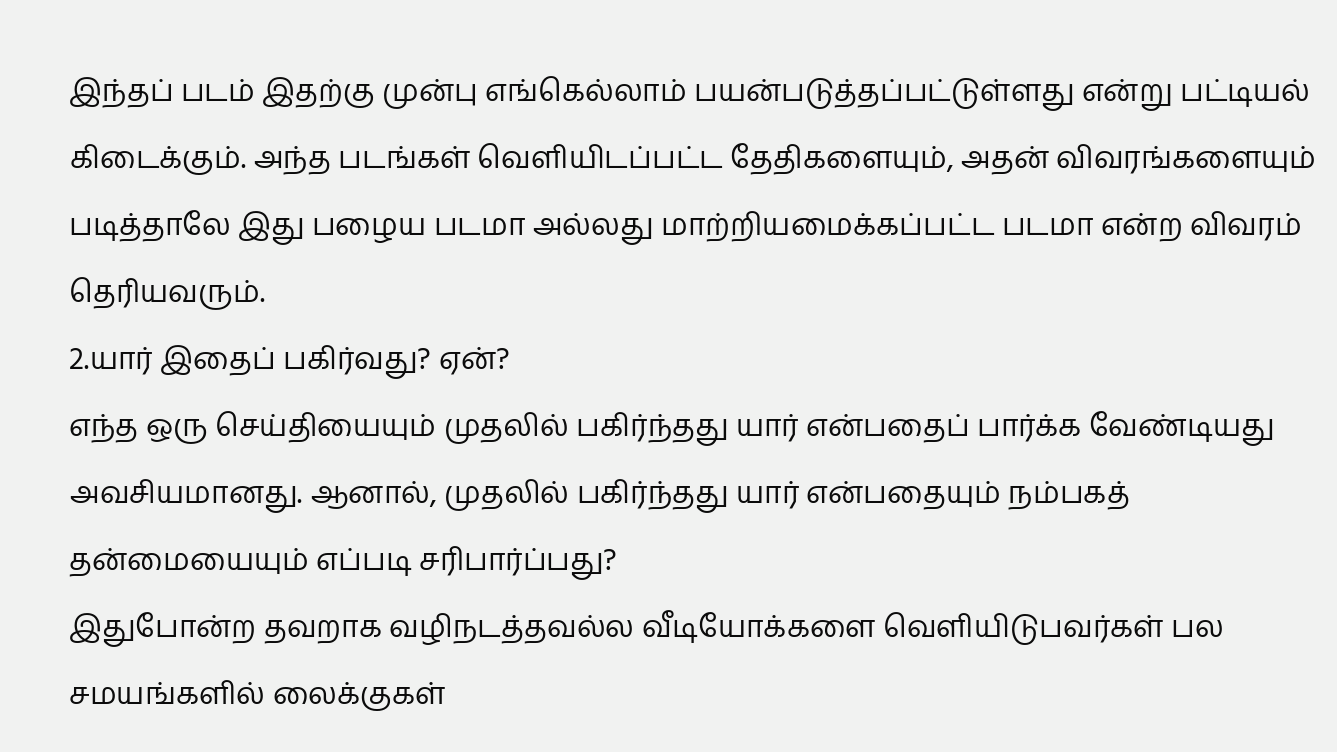இந்தப் படம் இதற்கு முன்பு எங்கெல்லாம் பயன்படுத்தப்பட்டுள்ளது என்று பட்டியல் கிடைக்கும். அந்த படங்கள் வெளியிடப்பட்ட தேதிகளையும், அதன் விவரங்களையும் படித்தாலே இது பழைய படமா அல்லது மாற்றியமைக்கப்பட்ட படமா என்ற விவரம் தெரியவரும்.
2.யார் இதைப் பகிர்வது? ஏன்?
எந்த ஒரு செய்தியையும் முதலில் பகிர்ந்தது யார் என்பதைப் பார்க்க வேண்டியது அவசியமானது. ஆனால், முதலில் பகிர்ந்தது யார் என்பதையும் நம்பகத் தன்மையையும் எப்படி சரிபார்ப்பது?
இதுபோன்ற தவறாக வழிநடத்தவல்ல வீடியோக்களை வெளியிடுபவர்கள் பல சமயங்களில் லைக்குகள்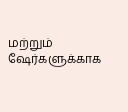மற்றும் ஷேர்களுக்காக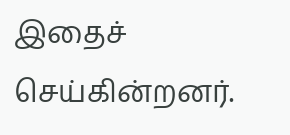இதைச் செய்கின்றனர்.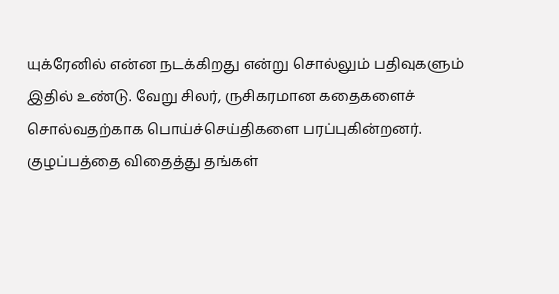யுக்ரேனில் என்ன நடக்கிறது என்று சொல்லும் பதிவுகளும் இதில் உண்டு. வேறு சிலர், ருசிகரமான கதைகளைச் சொல்வதற்காக பொய்ச்செய்திகளை பரப்புகின்றனர். குழப்பத்தை விதைத்து தங்கள்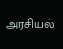அரசியல்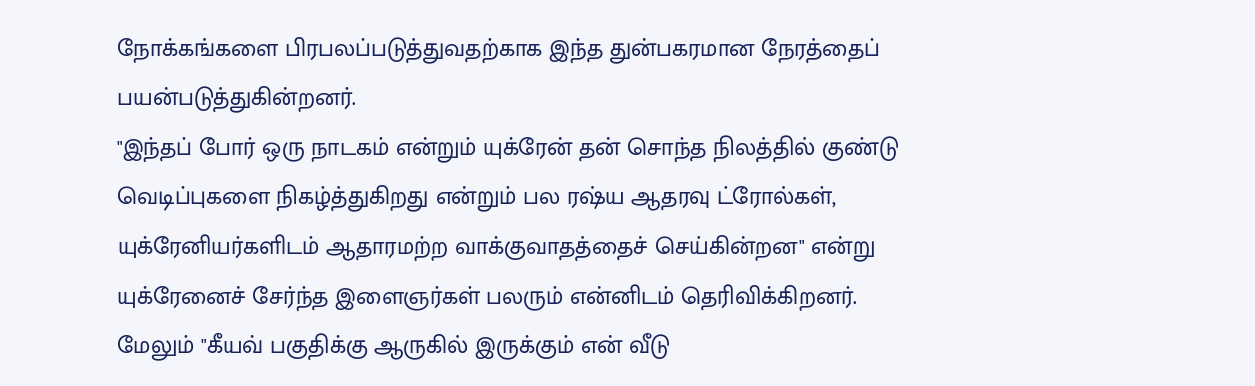நோக்கங்களை பிரபலப்படுத்துவதற்காக இந்த துன்பகரமான நேரத்தைப் பயன்படுத்துகின்றனர்.
"இந்தப் போர் ஒரு நாடகம் என்றும் யுக்ரேன் தன் சொந்த நிலத்தில் குண்டு வெடிப்புகளை நிகழ்த்துகிறது என்றும் பல ரஷ்ய ஆதரவு ட்ரோல்கள், யுக்ரேனியர்களிடம் ஆதாரமற்ற வாக்குவாதத்தைச் செய்கின்றன" என்று யுக்ரேனைச் சேர்ந்த இளைஞர்கள் பலரும் என்னிடம் தெரிவிக்கிறனர்.
மேலும் "கீயவ் பகுதிக்கு ஆருகில் இருக்கும் என் வீடு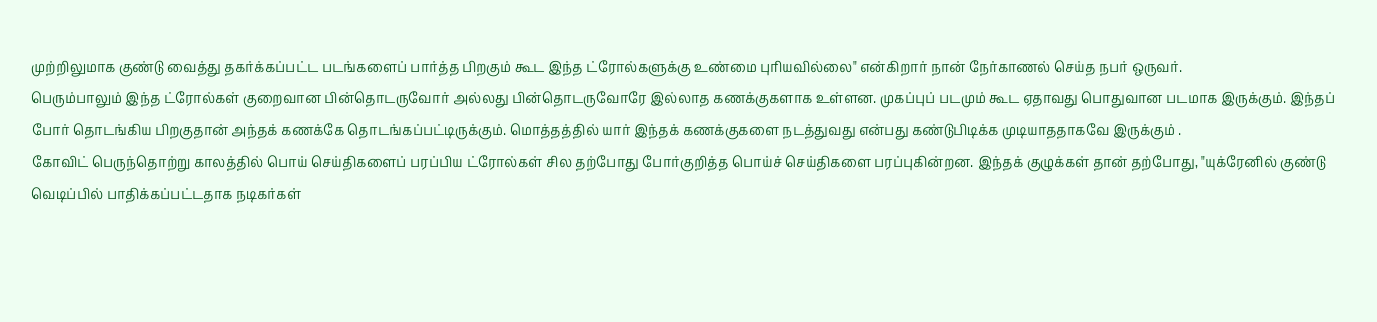முற்றிலுமாக குண்டு வைத்து தகர்க்கப்பட்ட படங்களைப் பார்த்த பிறகும் கூட இந்த ட்ரோல்களுக்கு உண்மை புரியவில்லை" என்கிறார் நான் நேர்காணல் செய்த நபர் ஒருவர்.
பெரும்பாலும் இந்த ட்ரோல்கள் குறைவான பின்தொடருவோர் அல்லது பின்தொடருவோரே இல்லாத கணக்குகளாக உள்ளன. முகப்புப் படமும் கூட ஏதாவது பொதுவான படமாக இருக்கும். இந்தப் போர் தொடங்கிய பிறகுதான் அந்தக் கணக்கே தொடங்கப்பட்டிருக்கும். மொத்தத்தில் யார் இந்தக் கணக்குகளை நடத்துவது என்பது கண்டுபிடிக்க முடியாததாகவே இருக்கும் .
கோவிட் பெருந்தொற்று காலத்தில் பொய் செய்திகளைப் பரப்பிய ட்ரோல்கள் சில தற்போது போர்குறித்த பொய்ச் செய்திகளை பரப்புகின்றன. இந்தக் குழுக்கள் தான் தற்போது, "யுக்ரேனில் குண்டு வெடிப்பில் பாதிக்கப்பட்டதாக நடிகர்கள்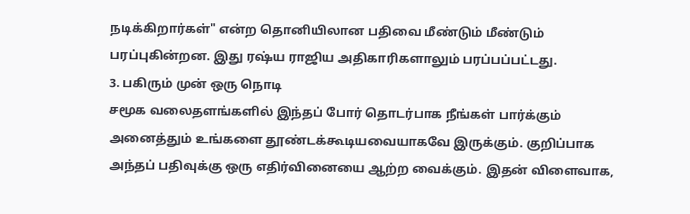நடிக்கிறார்கள்" என்ற தொனியிலான பதிவை மீண்டும் மீண்டும் பரப்புகின்றன. இது ரஷ்ய ராஜிய அதிகாரிகளாலும் பரப்பப்பட்டது.
3. பகிரும் முன் ஒரு நொடி
சமூக வலைதளங்களில் இந்தப் போர் தொடர்பாக நீங்கள் பார்க்கும் அனைத்தும் உங்களை தூண்டக்கூடியவையாகவே இருக்கும். குறிப்பாக அந்தப் பதிவுக்கு ஒரு எதிர்வினையை ஆற்ற வைக்கும். இதன் விளைவாக,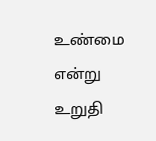உண்மை என்று உறுதி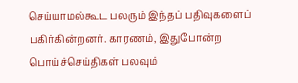செய்யாமல்கூட பலரும் இந்தப் பதிவுகளைப் பகிர்கின்றனர். காரணம், இதுபோன்ற பொய்ச்செய்திகள் பலவும்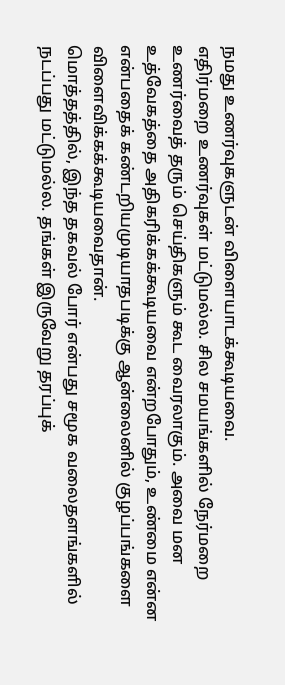நமது உணர்வுகளுடன் விளையாடக்கூடியவை.
எதிர்மறை உணர்வுகள் மட்டுமல்ல. சில சமயங்களில் நேர்மறை உணர்வைத் தரும் செய்திகளும் கூட வைரலாகும். அவை மன உத்வேகத்தை அதிகரிக்கக்கூடியவை என்றபோதும், உண்மை என்ன என்பதைக் கண்டறியமுடியாதபடிக்கு ஆன்லைனில் குழப்பங்களை விளைவிக்கக்கூடியவைதான்.
மொத்தத்தில், இந்த தகவல் போர் என்பது சமூக வலைதளங்களில் நடப்பது மட்டுமல்ல. தங்கள் இருவேறு தரப்புக்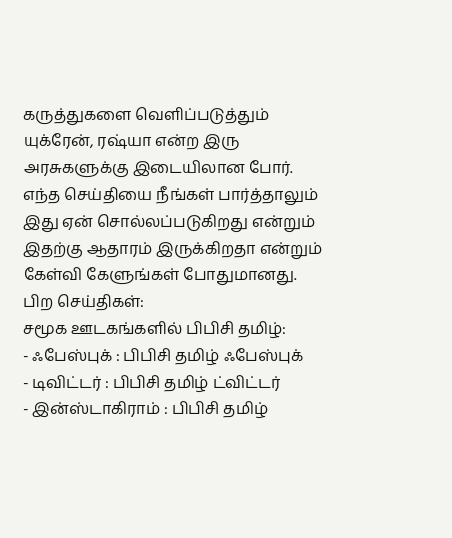கருத்துகளை வெளிப்படுத்தும் யுக்ரேன், ரஷ்யா என்ற இரு அரசுகளுக்கு இடையிலான போர்.
எந்த செய்தியை நீங்கள் பார்த்தாலும் இது ஏன் சொல்லப்படுகிறது என்றும் இதற்கு ஆதாரம் இருக்கிறதா என்றும் கேள்வி கேளுங்கள் போதுமானது.
பிற செய்திகள்:
சமூக ஊடகங்களில் பிபிசி தமிழ்:
- ஃபேஸ்புக் : பிபிசி தமிழ் ஃபேஸ்புக்
- டிவிட்டர் : பிபிசி தமிழ் ட்விட்டர்
- இன்ஸ்டாகிராம் : பிபிசி தமிழ்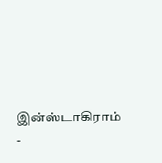இன்ஸ்டாகிராம்
-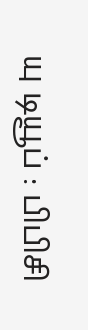யு டியூப் : பிபிசி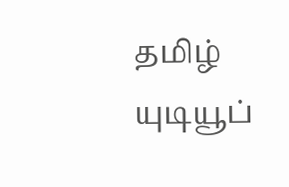தமிழ் யுடியூப்